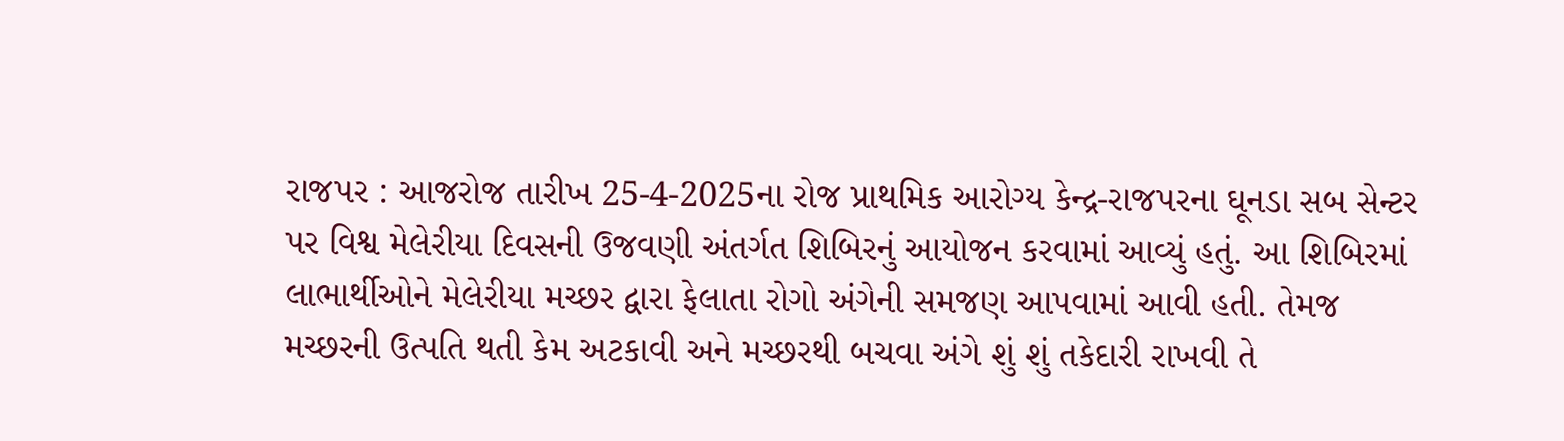રાજપર : આજરોજ તારીખ 25-4-2025ના રોજ પ્રાથમિક આરોગ્ય કેન્દ્ર-રાજપરના ઘૂનડા સબ સેન્ટર પર વિશ્વ મેલેરીયા દિવસની ઉજવણી અંતર્ગત શિબિરનું આયોજન કરવામાં આવ્યું હતું. આ શિબિરમાં લાભાર્થીઓને મેલેરીયા મચ્છર દ્વારા ફેલાતા રોગો અંગેની સમજણ આપવામાં આવી હતી. તેમજ મચ્છરની ઉત્પતિ થતી કેમ અટકાવી અને મચ્છરથી બચવા અંગે શું શું તકેદારી રાખવી તે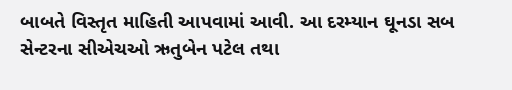બાબતે વિસ્તૃત માહિતી આપવામાં આવી. આ દરમ્યાન ઘૂનડા સબ સેન્ટરના સીએચઓ ઋતુબેન પટેલ તથા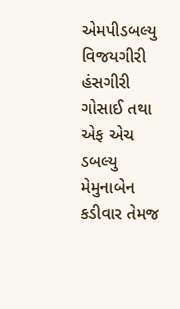એમપીડબલ્યુ વિજયગીરી હંસગીરી ગોસાઈ તથા એફ એચ ડબલ્યુ મેમુનાબેન કડીવાર તેમજ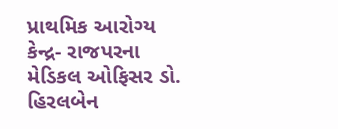પ્રાથમિક આરોગ્ય કેન્દ્ર- રાજપરના મેડિકલ ઓફિસર ડો. હિરલબેન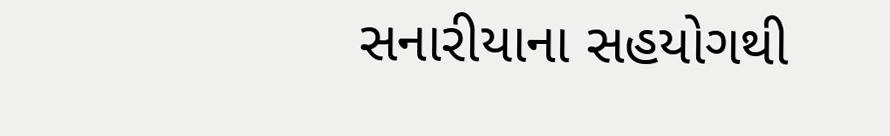સનારીયાના સહયોગથી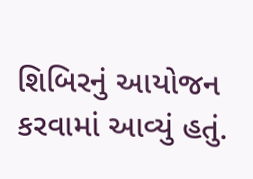શિબિરનું આયોજન કરવામાં આવ્યું હતું.